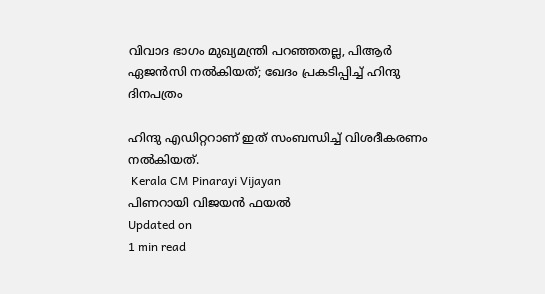വിവാദ ഭാഗം മുഖ്യമന്ത്രി പറഞ്ഞതല്ല, പിആര്‍ ഏജന്‍സി നല്‍കിയത്; ഖേദം പ്രകടിപ്പിച്ച് ഹിന്ദു ദിനപത്രം

ഹിന്ദു എഡിറ്ററാണ് ഇത് സംബന്ധിച്ച് വിശദീകരണം നല്‍കിയത്.
 Kerala CM Pinarayi Vijayan
പിണറായി വിജയന്‍ ഫയല്‍
Updated on
1 min read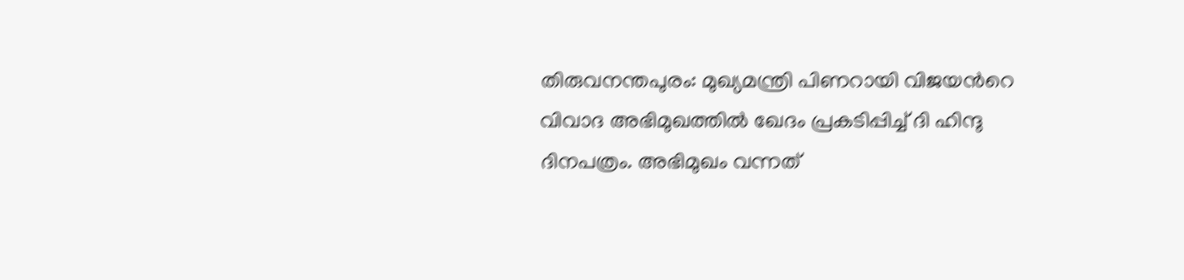തിരുവനന്തപുരം: മുഖ്യമന്ത്രി പിണറായി വിജയന്‍റെ വിവാദ അഭിമുഖത്തില്‍ ഖേദം പ്രകടിപ്പിച്ച് ദി ഹിന്ദു ദിനപത്രം. അഭിമുഖം വന്നത്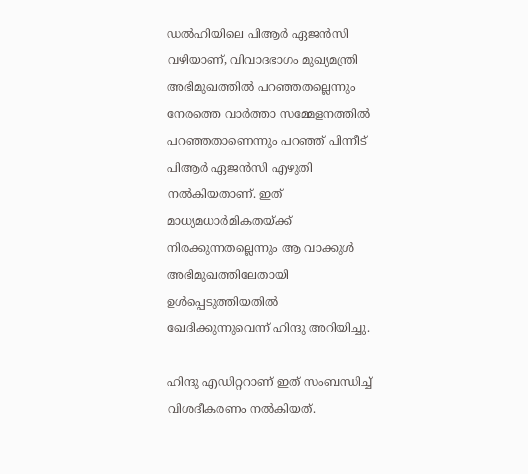ഡല്‍ഹിയിലെ പിആര്‍ ഏജന്‍സി വഴിയാണ്, വിവാദഭാഗം മുഖ്യമന്ത്രി അഭിമുഖത്തില്‍ പറഞ്ഞതല്ലെന്നും നേരത്തെ വാര്‍ത്താ സമ്മേളനത്തില്‍ പറഞ്ഞതാണെന്നും പറഞ്ഞ് പിന്നീട് പിആര്‍ ഏജന്‍സി എഴുതി നല്‍കിയതാണ്. ഇത് മാധ്യമധാര്‍മികതയ്ക്ക് നിരക്കുന്നതല്ലെന്നും ആ വാക്കുള്‍ അഭിമുഖത്തിലേതായി ഉള്‍പ്പെടുത്തിയതില്‍ ഖേദിക്കുന്നുവെന്ന് ഹിന്ദു അറിയിച്ചു.

ഹിന്ദു എഡിറ്ററാണ് ഇത് സംബന്ധിച്ച് വിശദീകരണം നല്‍കിയത്.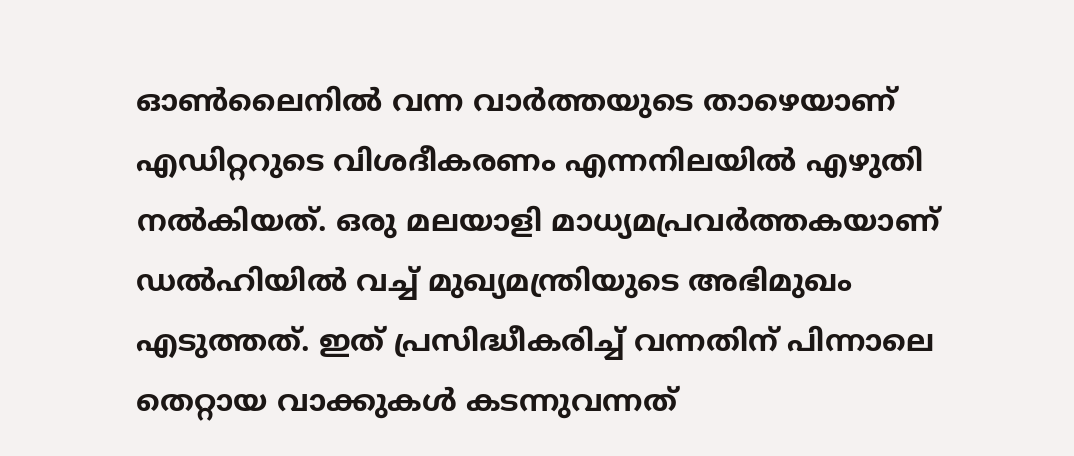ഓണ്‍ലൈനില്‍ വന്ന വാര്‍ത്തയുടെ താഴെയാണ് എഡിറ്ററുടെ വിശദീകരണം എന്നനിലയില്‍ എഴുതി നല്‍കിയത്. ഒരു മലയാളി മാധ്യമപ്രവര്‍ത്തകയാണ് ഡല്‍ഹിയില്‍ വച്ച് മുഖ്യമന്ത്രിയുടെ അഭിമുഖം എടുത്തത്. ഇത് പ്രസിദ്ധീകരിച്ച് വന്നതിന് പിന്നാലെ തെറ്റായ വാക്കുകള്‍ കടന്നുവന്നത്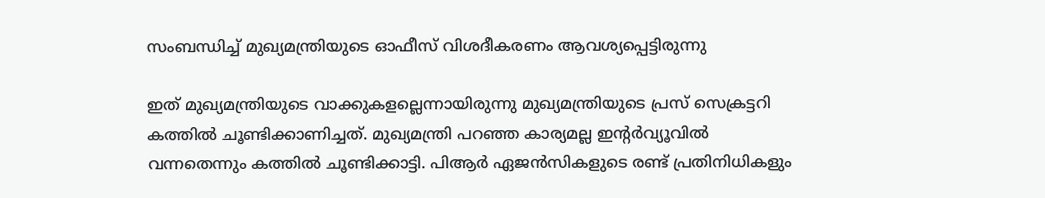സംബന്ധിച്ച് മുഖ്യമന്ത്രിയുടെ ഓഫീസ് വിശദീകരണം ആവശ്യപ്പെട്ടിരുന്നു

ഇത് മുഖ്യമന്ത്രിയുടെ വാക്കുകളല്ലെന്നായിരുന്നു മുഖ്യമന്ത്രിയുടെ പ്രസ് സെക്രട്ടറി കത്തില്‍ ചൂണ്ടിക്കാണിച്ചത്. മുഖ്യമന്ത്രി പറഞ്ഞ കാര്യമല്ല ഇന്റര്‍വ്യൂവില്‍ വന്നതെന്നും കത്തില്‍ ചൂണ്ടിക്കാട്ടി. പിആര്‍ ഏജന്‍സികളുടെ രണ്ട് പ്രതിനിധികളും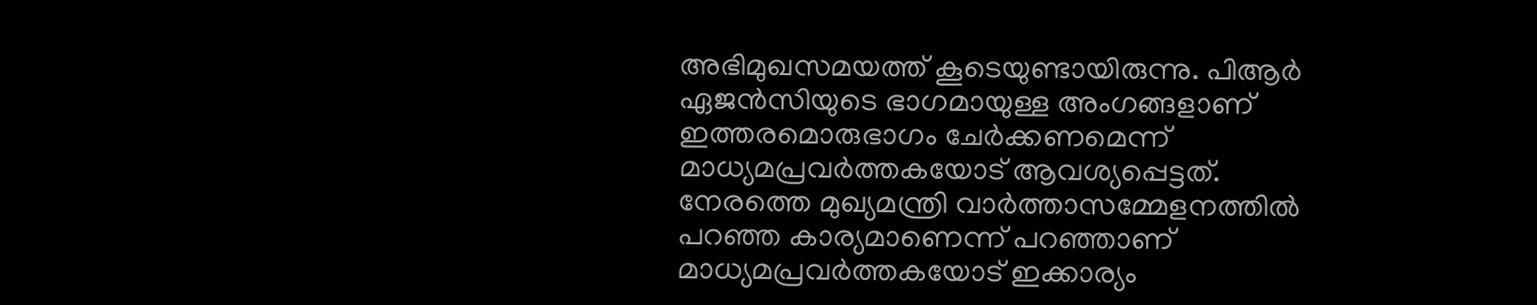അഭിമുഖസമയത്ത് കൂടെയുണ്ടായിരുന്നു. പിആര്‍ ഏജന്‍സിയുടെ ഭാഗമായുള്ള അംഗങ്ങളാണ് ഇത്തരമൊരുഭാഗം ചേര്‍ക്കണമെന്ന് മാധ്യമപ്രവര്‍ത്തകയോട് ആവശ്യപ്പെട്ടത്. നേരത്തെ മുഖ്യമന്ത്രി വാര്‍ത്താസമ്മേളനത്തില്‍ പറഞ്ഞ കാര്യമാണെന്ന് പറഞ്ഞാണ് മാധ്യമപ്രവര്‍ത്തകയോട് ഇക്കാര്യം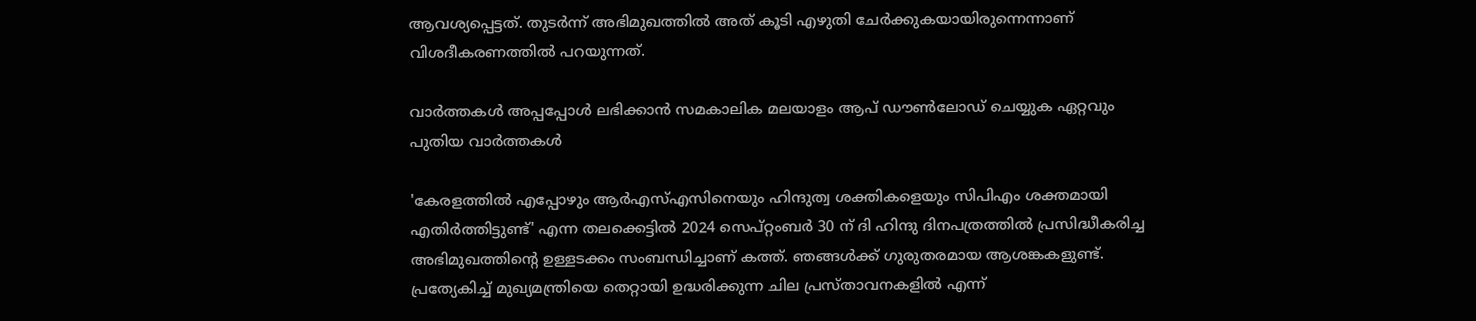ആവശ്യപ്പെട്ടത്. തുടര്‍ന്ന് അഭിമുഖത്തില്‍ അത് കൂടി എഴുതി ചേര്‍ക്കുകയായിരുന്നെന്നാണ് വിശദീകരണത്തില്‍ പറയുന്നത്.

വാര്‍ത്തകള്‍ അപ്പപ്പോള്‍ ലഭിക്കാന്‍ സമകാലിക മലയാളം ആപ് ഡൗണ്‍ലോഡ് ചെയ്യുക ഏറ്റവും പുതിയ വാര്‍ത്തകള്‍

'കേരളത്തില്‍ എപ്പോഴും ആര്‍എസ്എസിനെയും ഹിന്ദുത്വ ശക്തികളെയും സിപിഎം ശക്തമായി എതിര്‍ത്തിട്ടുണ്ട്' എന്ന തലക്കെട്ടില്‍ 2024 സെപ്റ്റംബര്‍ 30 ന് ദി ഹിന്ദു ദിനപത്രത്തില്‍ പ്രസിദ്ധീകരിച്ച അഭിമുഖത്തിന്റെ ഉള്ളടക്കം സംബന്ധിച്ചാണ് കത്ത്. ഞങ്ങള്‍ക്ക് ഗുരുതരമായ ആശങ്കകളുണ്ട്. പ്രത്യേകിച്ച് മുഖ്യമന്ത്രിയെ തെറ്റായി ഉദ്ധരിക്കുന്ന ചില പ്രസ്താവനകളില്‍ എന്ന്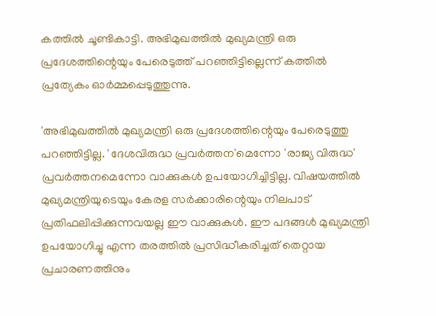കത്തില്‍ ചൂണ്ടികാട്ടി. അഭിമുഖത്തില്‍ മുഖ്യമന്ത്രി ഒരു പ്രദേശത്തിന്റെയും പേരെടുത്ത് പറഞ്ഞിട്ടില്ലെന്ന് കത്തില്‍ പ്രത്യേകം ഓര്‍മ്മപ്പെടുത്തുന്നു.

'അഭിമുഖത്തില്‍ മുഖ്യമന്ത്രി ഒരു പ്രദേശത്തിന്റെയും പേരെടുത്തു പറഞ്ഞിട്ടില്ല. 'ദേശവിരുദ്ധ പ്രവര്‍ത്തന'മെന്നോ 'രാജ്യ വിരുദ്ധ' പ്രവര്‍ത്തനമെന്നോ വാക്കുകള്‍ ഉപയോഗിച്ചിട്ടില്ല. വിഷയത്തില്‍ മുഖ്യമന്ത്രിയുടെയും കേരള സര്‍ക്കാരിന്റെയും നിലപാട് പ്രതിഫലിപ്പിക്കുന്നവയല്ല ഈ വാക്കുകള്‍. ഈ പദങ്ങള്‍ മുഖ്യമന്ത്രി ഉപയോഗിച്ചു എന്ന തരത്തില്‍ പ്രസിദ്ധീകരിച്ചത് തെറ്റായ പ്രചാരണത്തിനും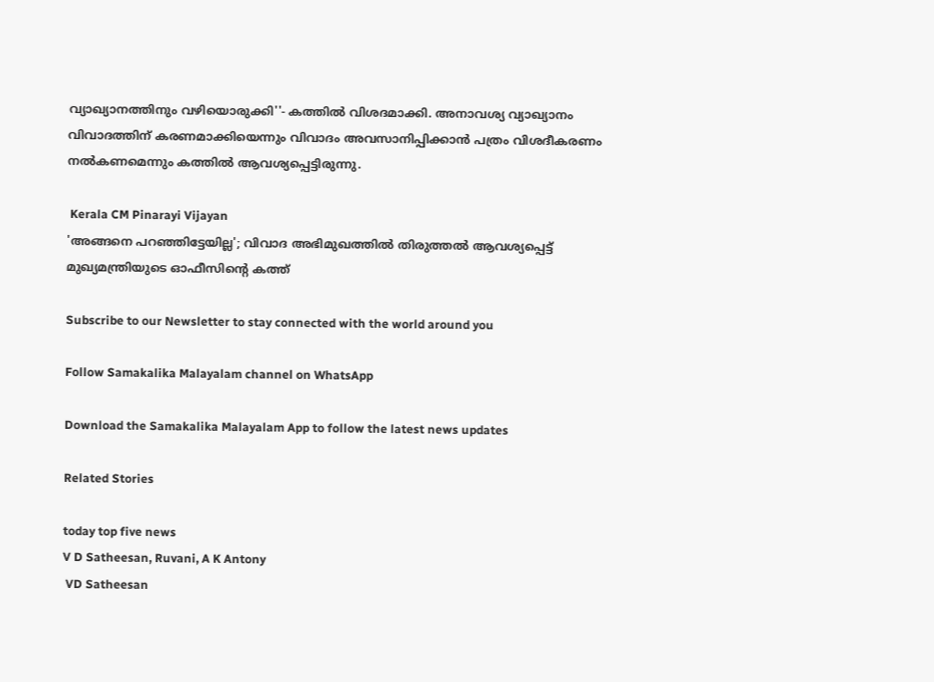വ്യാഖ്യാനത്തിനും വഴിയൊരുക്കി''- കത്തില്‍ വിശദമാക്കി. അനാവശ്യ വ്യാഖ്യാനം വിവാദത്തിന് കരണമാക്കിയെന്നും വിവാദം അവസാനിപ്പിക്കാന്‍ പത്രം വിശദീകരണം നല്‍കണമെന്നും കത്തില്‍ ആവശ്യപ്പെട്ടിരുന്നു.

 Kerala CM Pinarayi Vijayan
'അങ്ങനെ പറഞ്ഞിട്ടേയില്ല'; വിവാദ അഭിമുഖത്തില്‍ തിരുത്തൽ ആവശ്യപ്പെട്ട് മുഖ്യമന്ത്രിയുടെ ഓഫീസിന്റെ കത്ത്

Subscribe to our Newsletter to stay connected with the world around you

Follow Samakalika Malayalam channel on WhatsApp

Download the Samakalika Malayalam App to follow the latest news updates

Related Stories

today top five news
V D Satheesan, Ruvani, A K Antony
 VD Satheesan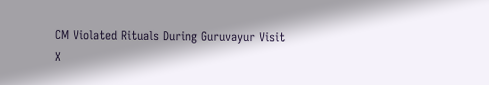CM Violated Rituals During Guruvayur Visit
X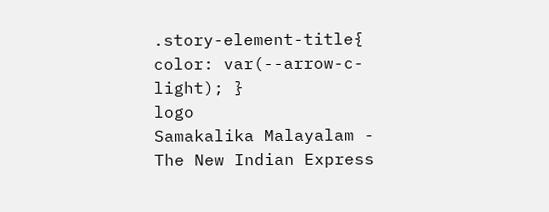.story-element-title{ color: var(--arrow-c-light); }
logo
Samakalika Malayalam - The New Indian Express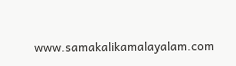www.samakalikamalayalam.com